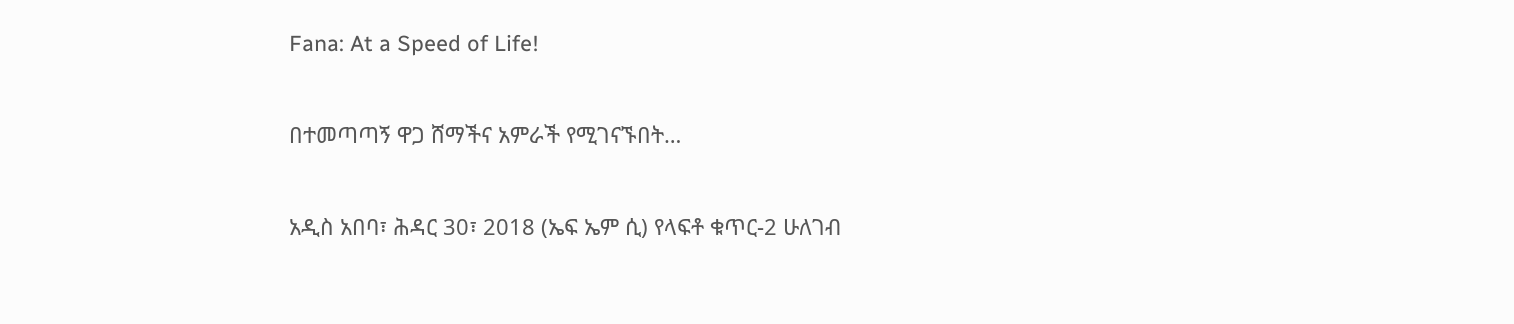Fana: At a Speed of Life!

በተመጣጣኝ ዋጋ ሸማችና አምራች የሚገናኙበት…

አዲስ አበባ፣ ሕዳር 30፣ 2018 (ኤፍ ኤም ሲ) የላፍቶ ቁጥር-2 ሁለገብ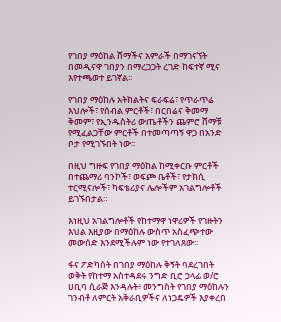የገበያ ማዕከል ሸማችና አምራች በማገናኘት በመዲናዋ ገበያን በማረጋጋት ረገድ ከፍተኛ ሚና እየተጫወተ ይገኛል፡፡

የገበያ ማዕከሉ አትክልትና ፍራፍሬ፣ የጥራጥሬ እህሎች፣ የሰብል ምርቶች፣ በርበሬና ቅመማ ቅመም፣ የኢንዱስትሪ ውጤቶችን ጨምሮ ሸማቹ የሚፈልጋቸው ምርቶች በተመጣጣኝ ዋጋ በአንድ ቦታ የሚገኙበት ነው፡፡

በዚህ ግዙፍ የገበያ ማዕከል ከሚቀርቡ ምርቶች በተጨማሪ ባንኮች፣ ወፍጮ ቤቶች፣ የታክሲ ተርሚናሎች፣ ካፍቴሪያና ሌሎችም አገልግሎቶች ይገኙበታል።

እነዚህ አገልግሎቶች የከተማዋ ነዋሪዎች የገዙትን እህል እዚያው በማዕከሉ ውስጥ አስፈጭተው መውሰድ እንደሚችሉም ነው የተገለጸው፡፡

ፋና ፖድካስት በገበያ ማዕከሉ ቅኝት ባደረገበት ወቅት የከተማ አስተዳደሩ ንግድ ቢሮ ኃላፊ ወ/ሮ ሀቢባ ሲራጅ እንዳሉት፥ መንግስት የገበያ ማዕከሉን ገንብቶ ለምርት አቅራቢዎችና ለነጋዴዎች እያቀረበ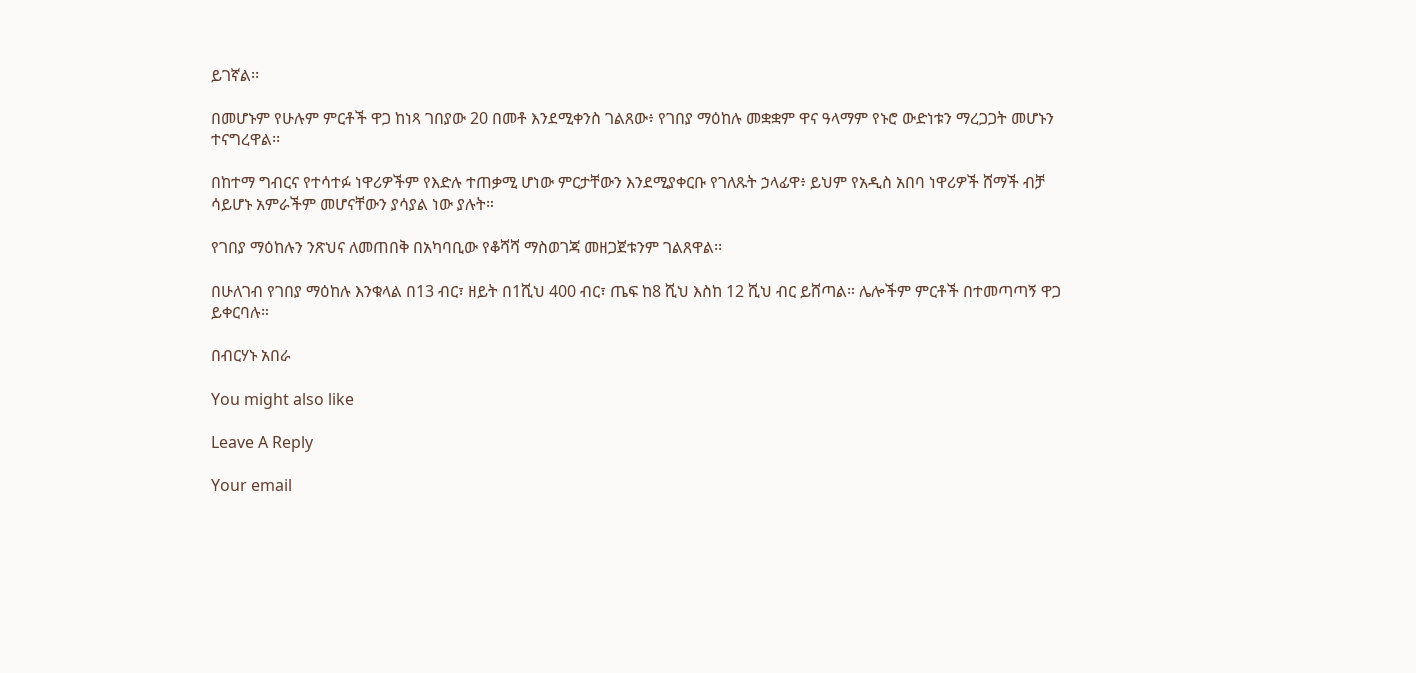ይገኛል፡፡

በመሆኑም የሁሉም ምርቶች ዋጋ ከነጻ ገበያው 20 በመቶ እንደሚቀንስ ገልጸው፥ የገበያ ማዕከሉ መቋቋም ዋና ዓላማም የኑሮ ውድነቱን ማረጋጋት መሆኑን ተናግረዋል፡፡

በከተማ ግብርና የተሳተፉ ነዋሪዎችም የእድሉ ተጠቃሚ ሆነው ምርታቸውን እንደሚያቀርቡ የገለጹት ኃላፊዋ፥ ይህም የአዲስ አበባ ነዋሪዎች ሸማች ብቻ ሳይሆኑ አምራችም መሆናቸውን ያሳያል ነው ያሉት።

የገበያ ማዕከሉን ንጽህና ለመጠበቅ በአካባቢው የቆሻሻ ማስወገጃ መዘጋጀቱንም ገልጸዋል፡፡

በሁለገብ የገበያ ማዕከሉ እንቁላል በ13 ብር፣ ዘይት በ1ሺህ 400 ብር፣ ጤፍ ከ8 ሺህ እስከ 12 ሺህ ብር ይሸጣል። ሌሎችም ምርቶች በተመጣጣኝ ዋጋ ይቀርባሉ።

በብርሃኑ አበራ

You might also like

Leave A Reply

Your email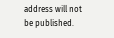address will not be published.